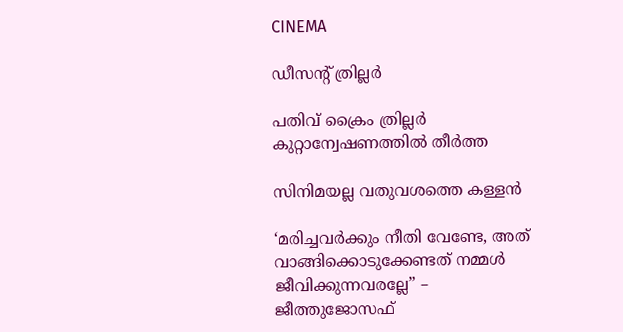CINEMA

ഡീസന്റ് ത്രില്ലർ

പതിവ് ക്രൈം ത്രില്ലർ കുറ്റാന്വേഷണത്തിൽ തീർത്ത

സിനിമയല്ല വതുവശത്തെ കള്ളൻ

‘മരിച്ചവർക്കും നീതി വേണ്ടേ, അത് വാങ്ങിക്കൊടുക്കേണ്ടത് നമ്മൾ ജീവിക്കുന്നവരല്ലേ” – ജീത്തുജോസഫ്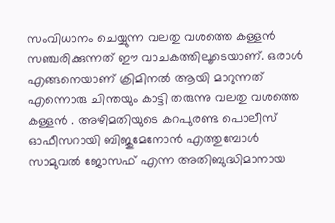സംവിധാനം ചെയ്യുന്ന വലതു വശത്തെ കള്ളൻ സഞ്ചരിക്കുന്നത് ഈ വാചകത്തിലൂടെയാണ്. ഒരാൾ എങ്ങനെയാണ് ക്രിമിനൽ ആയി മാറുന്നത് എന്നൊരു ചിന്തയും കാട്ടി തരുന്നു വലതു വശത്തെ കള്ളൻ . അഴിമതിയുടെ കറപുരണ്ട പൊലീസ് ഓഫീസറായി ബിജുമേനോൻ എത്തുമ്പോൾ സാമുവൽ ജോസഫ് എന്ന അതിബുദ്ധിമാനായ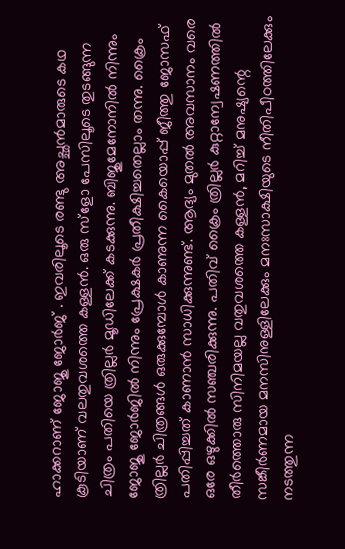ഹാക്കറാണ് ജോജു ജോർജ് . ഇവരിലൂടെ രണ്ടു അച്ഛൻമാരുടെ കഥ കൂടിയാണ് വലതുവശത്തെ കള്ളൻ. ഒരു സ്ളോ പേസിലൂടെ തുടങ്ങുന്ന ചിത്രം പതിയെ ത്രില്ലർ മൂഡിലേക്ക് കടക്കുന്നു. ബിജുമേനോനിൽ നിന്നും ജോജു ജോർജിൽ നിന്നും പ്രേക്ഷകർ പ്രതീക്ഷിച്ചതെല്ലാം തന്നു. ക്രൈം ത്രില്ലർ ചിത്രങ്ങൾ ഒരുക്കുമ്പോൾ കാണുന്ന കൈയൊപ്പ് ജീത്തു ജോസഫ് പതിപ്പിച്ചത് കാണാൻ സാധിക്കുന്നുണ്ട്. ആദ്യം മുതൽ അവസാനം വരെ ഒരേ ഒഴുക്കിൽ സഞ്ചരിക്കുന്നു. പതിവ് ക്രൈം ത്രില്ലർ കുറ്റാന്വേഷണത്തിൽ തീർത്തൊരു സിനിമയല്ല വതുവശത്തെ കള്ളൻ, മറിച്ച് മനുഷ്യന്റെ സങ്കീർണമായ മനസിനുള്ളിലേക്കും മനഃസാക്ഷിയുടെ നീതിപീഠത്തിലേക്കും നടത്തുന്ന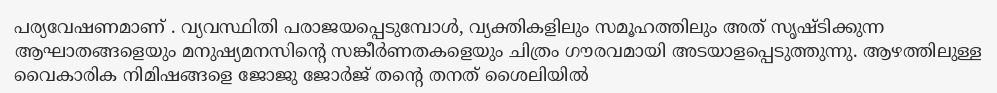പര്യവേഷണമാണ് . വ്യവസ്ഥിതി പരാജയപ്പെടുമ്പോൾ, വ്യക്തികളിലും സമൂഹത്തിലും അത് സൃഷ്ടിക്കുന്ന ആഘാതങ്ങളെയും മനുഷ്യമനസിന്റെ സങ്കീർണതകളെയും ചിത്രം ഗൗരവമായി അടയാളപ്പെടുത്തുന്നു. ആഴത്തിലുള്ള വൈകാരിക നിമിഷങ്ങളെ ജോജു ജോർജ് തന്റെ തനത് ശൈലിയിൽ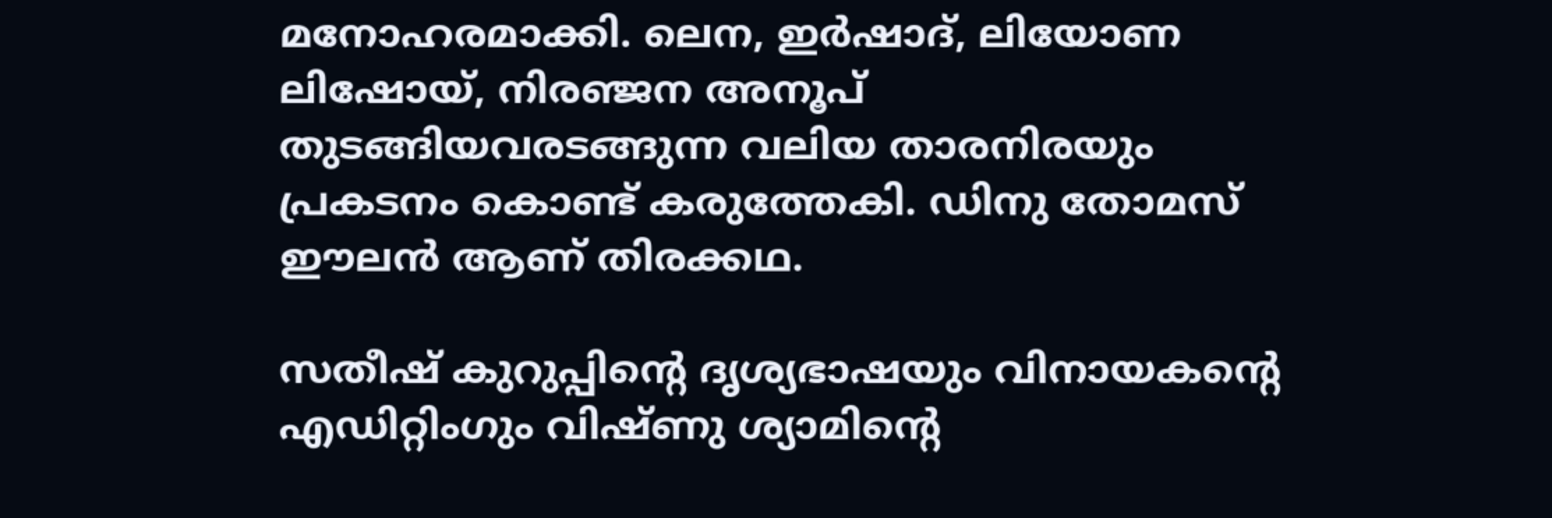മനോഹരമാക്കി. ലെന, ഇർഷാദ്, ലിയോണ ലിഷോയ്, നിരഞ്ജന അനൂപ് തുടങ്ങിയവരടങ്ങുന്ന വലിയ താരനിരയും പ്രകടനം കൊണ്ട് കരുത്തേകി. ഡിനു തോമസ് ഈലൻ ആണ് തിരക്കഥ.

സതീഷ് കുറുപ്പിന്റെ ദൃശ്യഭാഷയും വിനായകന്റെ എഡിറ്റിംഗും വിഷ്‌ണു ശ്യാമിന്റെ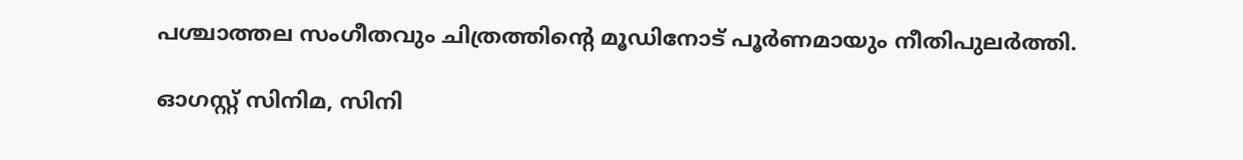പശ്ചാത്തല സംഗീതവും ചിത്രത്തിന്റെ മൂഡിനോട് പൂർണമായും നീതിപുലർത്തി.

ഓഗസ്റ്റ് സിനിമ, സിനി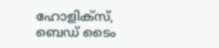ഹോളിക്‌സ്, ബെഡ് ടൈം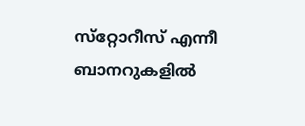സ്‌‌റ്റോറീസ് എന്നീ ബാനറുകളിൽ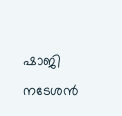ഷാജി നടേശൻ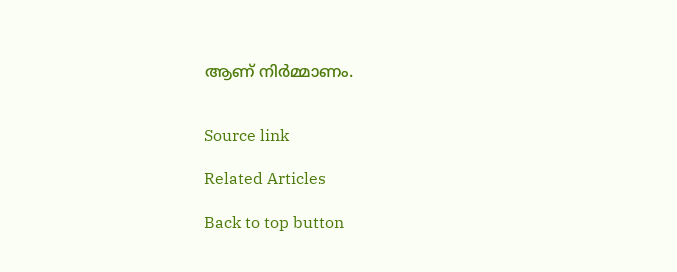ആണ് നിർമ്മാണം.


Source link

Related Articles

Back to top button